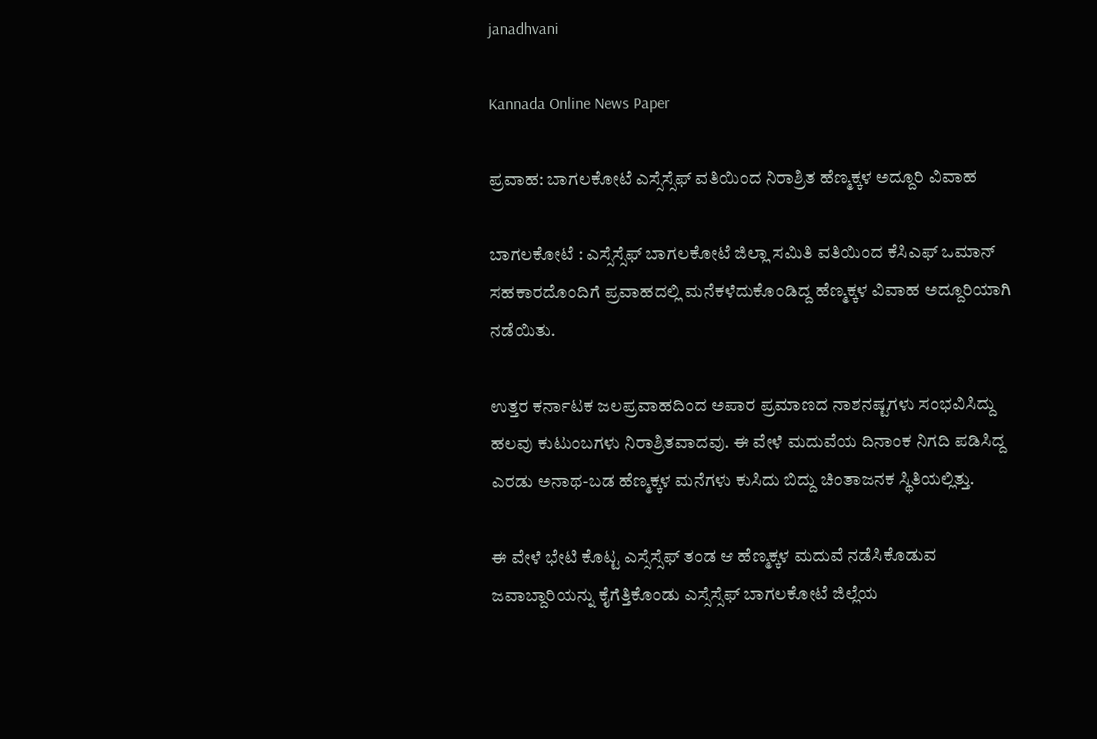janadhvani

Kannada Online News Paper

ಪ್ರವಾಹ: ಬಾಗಲಕೋಟೆ ಎಸ್ಸೆಸ್ಸೆಫ್ ವತಿಯಿಂದ ನಿರಾಶ್ರಿತ ಹೆಣ್ಮಕ್ಕಳ ಅದ್ದೂರಿ ವಿವಾಹ

ಬಾಗಲಕೋಟೆ : ಎಸ್ಸೆಸ್ಸೆಫ್ ಬಾಗಲಕೋಟೆ ಜಿಲ್ಲಾ ಸಮಿತಿ ವತಿಯಿಂದ ಕೆಸಿಎಫ್ ಒಮಾನ್ ಸಹಕಾರದೊಂದಿಗೆ ಪ್ರವಾಹದಲ್ಲಿ ಮನೆಕಳೆದುಕೊಂಡಿದ್ದ ಹೆಣ್ಮಕ್ಕಳ ವಿವಾಹ ಅದ್ದೂರಿಯಾಗಿ ನಡೆಯಿತು.

ಉತ್ತರ ಕರ್ನಾಟಕ ಜಲಪ್ರವಾಹದಿಂದ ಅಪಾರ ಪ್ರಮಾಣದ ನಾಶನಷ್ಟಗಳು ಸಂಭವಿಸಿದ್ದು ಹಲವು ಕುಟುಂಬಗಳು ನಿರಾಶ್ರಿತವಾದವು. ಈ ವೇಳೆ ಮದುವೆಯ ದಿನಾಂಕ ನಿಗದಿ ಪಡಿಸಿದ್ದ ಎರಡು ಅನಾಥ-ಬಡ ಹೆಣ್ಮಕ್ಕಳ ಮನೆಗಳು ಕುಸಿದು ಬಿದ್ದು ಚಿಂತಾಜನಕ ಸ್ಥಿತಿಯಲ್ಲಿತ್ತು.

ಈ ವೇಳೆ ಭೇಟಿ ಕೊಟ್ಟ ಎಸ್ಸೆಸ್ಸೆಫ್ ತಂಡ ಆ ಹೆಣ್ಮಕ್ಕಳ ಮದುವೆ ನಡೆಸಿಕೊಡುವ ಜವಾಬ್ದಾರಿಯನ್ನು ಕೈಗೆತ್ತಿಕೊಂಡು ಎಸ್ಸೆಸ್ಸೆಫ್ ಬಾಗಲಕೋಟೆ ಜಿಲ್ಲೆಯ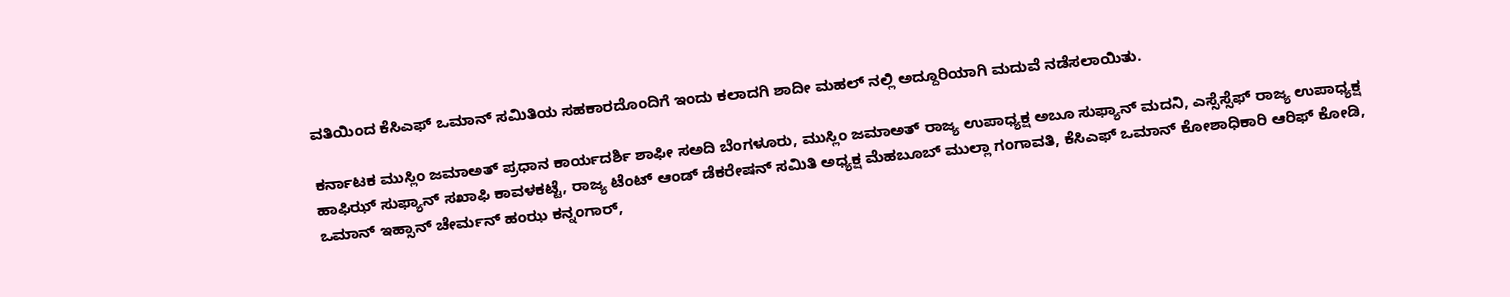ವತಿಯಿಂದ ಕೆಸಿಎಫ್ ಒಮಾನ್ ಸಮಿತಿಯ ಸಹಕಾರದೊಂದಿಗೆ ಇಂದು ಕಲಾದಗಿ ಶಾದೀ ಮಹಲ್ ನಲ್ಲಿ ಅದ್ದೂರಿಯಾಗಿ ಮದುವೆ ನಡೆಸಲಾಯಿತು.

ಕರ್ನಾಟಕ ಮುಸ್ಲಿಂ ಜಮಾಅತ್ ಪ್ರಧಾನ ಕಾರ್ಯದರ್ಶಿ ಶಾಫೀ ಸಅದಿ ಬೆಂಗಳೂರು, ಮುಸ್ಲಿಂ ಜಮಾಅತ್ ರಾಜ್ಯ ಉಪಾಧ್ಯಕ್ಷ ಅಬೂ ಸುಫ್ಯಾನ್ ಮದನಿ, ಎಸ್ಸೆಸ್ಸೆಫ್ ರಾಜ್ಯ ಉಪಾಧ್ಯಕ್ಷ ಹಾಫಿಝ್ ಸುಫ್ಯಾನ್ ಸಖಾಫಿ ಕಾವಳಕಟ್ಟೆ, ರಾಜ್ಯ ಟೆಂಟ್ ಆಂಡ್ ಡೆಕರೇಷನ್ ಸಮಿತಿ ಅಧ್ಯಕ್ಷ ಮೆಹಬೂಬ್ ಮುಲ್ಲಾ ಗಂಗಾವತಿ, ಕೆಸಿಎಫ್ ಒಮಾನ್ ಕೋಶಾಧಿಕಾರಿ ಆರಿಫ್ ಕೋಡಿ, ಒಮಾನ್ ಇಹ್ಸಾನ್ ಚೇರ್ಮನ್ ಹಂಝ ಕನ್ನಂಗಾರ್,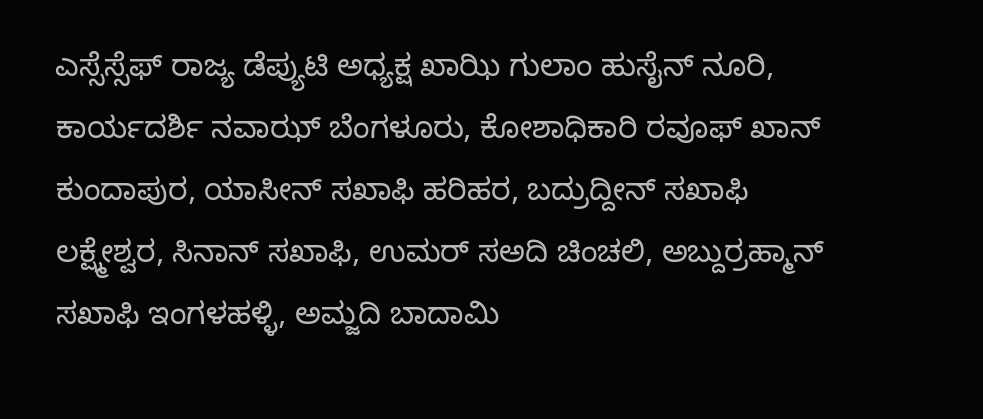ಎಸ್ಸೆಸ್ಸೆಫ್ ರಾಜ್ಯ ಡೆಪ್ಯುಟಿ ಅಧ್ಯಕ್ಷ ಖಾಝಿ ಗುಲಾಂ ಹುಸೈನ್ ನೂರಿ, ಕಾರ್ಯದರ್ಶಿ ನವಾಝ್ ಬೆಂಗಳೂರು, ಕೋಶಾಧಿಕಾರಿ ರವೂಫ್ ಖಾನ್ ಕುಂದಾಪುರ, ಯಾಸೀನ್ ಸಖಾಫಿ ಹರಿಹರ, ಬದ್ರುದ್ದೀನ್ ಸಖಾಫಿ ಲಕ್ಷ್ಮೇಶ್ವರ, ಸಿನಾನ್ ಸಖಾಫಿ, ಉಮರ್ ಸಅದಿ ಚಿಂಚಲಿ, ಅಬ್ದುರ್ರಹ್ಮಾನ್ ಸಖಾಫಿ ಇಂಗಳಹಳ್ಳಿ, ಅಮ್ಜದಿ ಬಾದಾಮಿ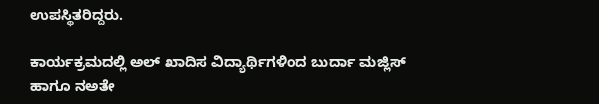ಉಪಸ್ಥಿತರಿದ್ದರು.

ಕಾರ್ಯಕ್ರಮದಲ್ಲಿ ಅಲ್ ಖಾದಿಸ ವಿದ್ಯಾರ್ಥಿಗಳಿಂದ ಬುರ್ದಾ ಮಜ್ಲಿಸ್ ಹಾಗೂ ನಅತೇ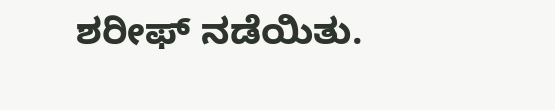ಶರೀಫ್ ನಡೆಯಿತು.